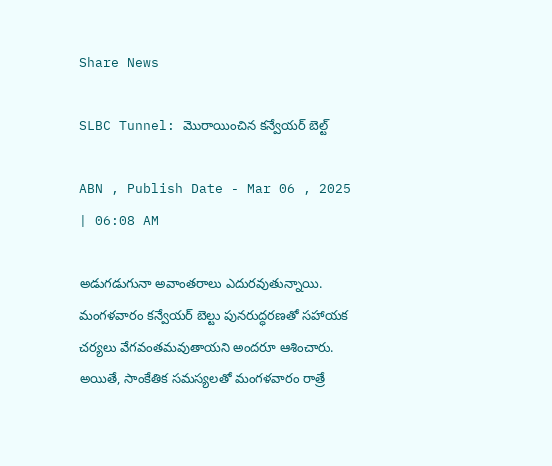Share News

SLBC Tunnel: మొరాయించిన కన్వేయర్‌ బెల్ట్‌

ABN , Publish Date - Mar 06 , 2025 | 06:08 AM

అడుగడుగునా అవాంతరాలు ఎదురవుతున్నాయి. మంగళవారం కన్వేయర్‌ బెల్టు పునరుద్ధరణతో సహాయక చర్యలు వేగవంతమవుతాయని అందరూ ఆశించారు. అయితే, సాంకేతిక సమస్యలతో మంగళవారం రాత్రే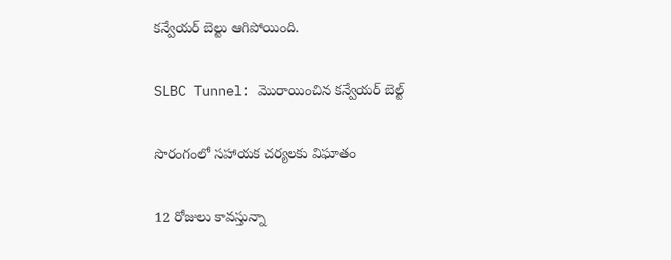కన్వేయర్‌ బెల్టు ఆగిపోయింది.

SLBC Tunnel: మొరాయించిన కన్వేయర్‌ బెల్ట్‌

సొరంగంలో సహాయక చర్యలకు విఘాతం

12 రోజులు కావస్తున్నా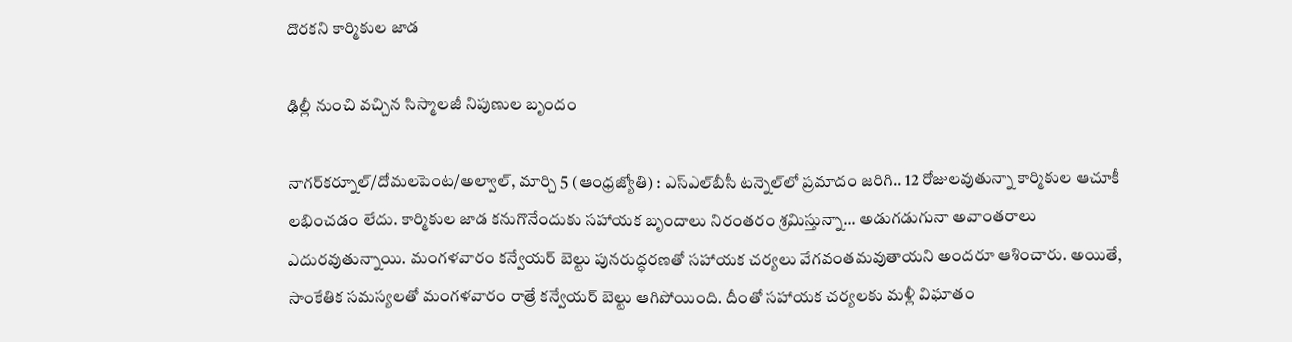దొరకని కార్మికుల జాడ

ఢిల్లీ నుంచి వచ్చిన సిస్మాలజీ నిపుణుల బృందం

నాగర్‌కర్నూల్‌/దోమలపెంట/అల్వాల్‌, మార్చి 5 (ఆంధ్రజ్యోతి) : ఎస్‌ఎల్‌బీసీ టన్నెల్‌లో ప్రమాదం జరిగి.. 12 రోజులవుతున్నా కార్మికుల ఆచూకీ లభించడం లేదు. కార్మికుల జాడ కనుగొనేందుకు సహాయక బృందాలు నిరంతరం శ్రమిస్తున్నా... అడుగడుగునా అవాంతరాలు ఎదురవుతున్నాయి. మంగళవారం కన్వేయర్‌ బెల్టు పునరుద్ధరణతో సహాయక చర్యలు వేగవంతమవుతాయని అందరూ ఆశించారు. అయితే, సాంకేతిక సమస్యలతో మంగళవారం రాత్రే కన్వేయర్‌ బెల్టు ఆగిపోయింది. దీంతో సహాయక చర్యలకు మళ్లీ విఘాతం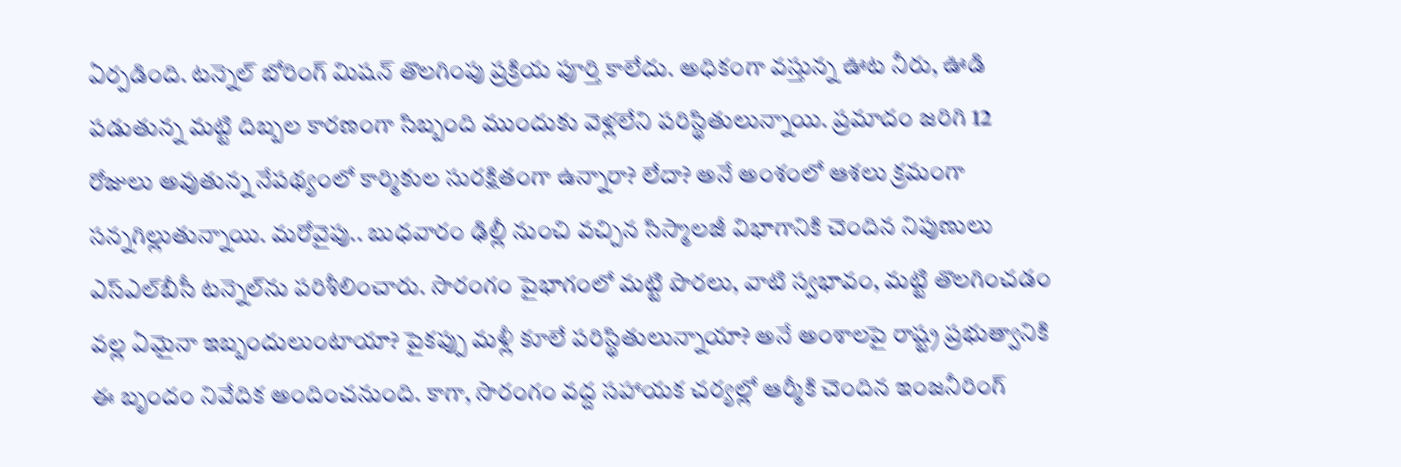ఏర్పడింది. టన్నెల్‌ బోరింగ్‌ మిషన్‌ తొలగింపు ప్రక్రియ పూర్తి కాలేదు. అధికంగా వస్తున్న ఊట నీరు, ఊడి పడుతున్న మట్టి దిబ్బల కారణంగా సిబ్బంది ముందుకు వెళ్లలేని పరిస్థితులున్నాయి. ప్రమాదం జరిగి 12 రోజులు అవుతున్న నేపథ్యంలో కార్మికుల సురక్షితంగా ఉన్నారా? లేదా? అనే అంశంలో ఆశలు క్రమంగా సన్నగిల్లుతున్నాయి. మరోవైపు.. బుధవారం ఢిల్లీ నుంచి వచ్చిన సిస్మాలజీ విభాగానికి చెందిన నిపుణులు ఎస్‌ఎల్‌బీసీ టన్నెల్‌ను పరిశీలించారు. సొరంగం పైభాగంలో మట్టి పొరలు, వాటి స్వభావం, మట్టి తొలగించడం వల్ల ఏమైనా ఇబ్బందులుంటాయా? పైకప్పు మళ్లీ కూలే పరిస్థితులున్నాయా? అనే అంశాలపై రాష్ట్ర ప్రభుత్వానికి ఈ బృందం నివేదిక అందించనుంది. కాగా, సొరంగం వద్ద సహాయక చర్యల్లో ఆర్మీకి చెందిన ఇంజనీరింగ్‌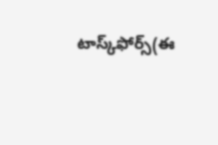టాస్క్‌ఫోర్స్‌(ఈ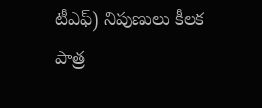టీఎఫ్‌) నిపుణులు కీలక పాత్ర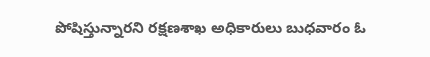పోషిస్తున్నారని రక్షణశాఖ అధికారులు బుధవారం ఓ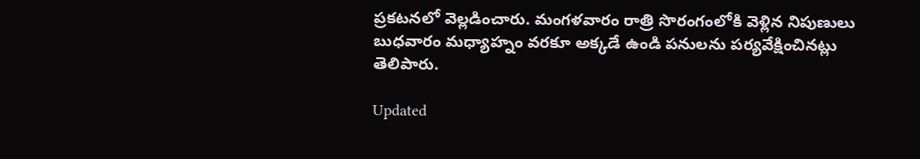ప్రకటనలో వెల్లడించారు. మంగళవారం రాత్రి సొరంగంలోకి వెళ్లిన నిపుణులు బుధవారం మధ్యాహ్నం వరకూ అక్కడే ఉండి పనులను పర్యవేక్షించినట్లు తెలిపారు.

Updated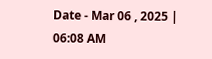Date - Mar 06 , 2025 | 06:08 AM